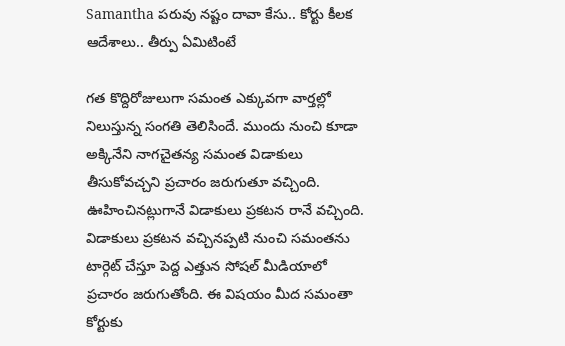Samantha పరువు నష్టం దావా కేసు.. కోర్టు కీలక ఆదేశాలు.. తీర్పు ఏమిటింటే

గత కొద్దిరోజులుగా సమంత ఎక్కువగా వార్తల్లో నిలుస్తున్న సంగతి తెలిసిందే. ముందు నుంచి కూడా అక్కినేని నాగచైతన్య సమంత విడాకులు తీసుకోవచ్చని ప్రచారం జరుగుతూ వచ్చింది. ఊహించినట్లుగానే విడాకులు ప్రకటన రానే వచ్చింది. విడాకులు ప్రకటన వచ్చినప్పటి నుంచి సమంతను టార్గెట్ చేస్తూ పెద్ద ఎత్తున సోషల్ మీడియాలో ప్రచారం జరుగుతోంది. ఈ విషయం మీద సమంతా కోర్టుకు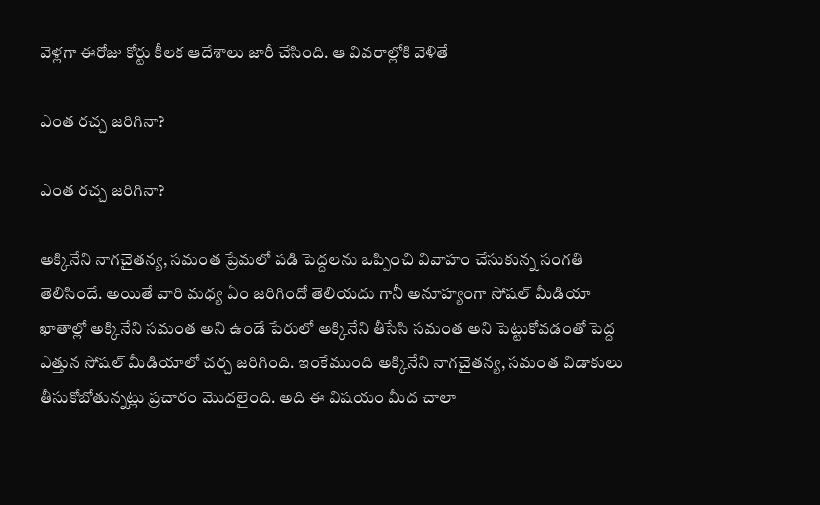వెళ్లగా ఈరోజు కోర్టు కీలక ఆదేశాలు జారీ చేసింది. ఆ వివరాల్లోకి వెళితే

ఎంత రచ్చ జరిగినా?

ఎంత రచ్చ జరిగినా?

అక్కినేని నాగచైతన్య, సమంత ప్రేమలో పడి పెద్దలను ఒప్పించి వివాహం చేసుకున్న సంగతి తెలిసిందే. అయితే వారి మధ్య ఏం జరిగిందో తెలియదు గానీ అనూహ్యంగా సోషల్ మీడియా ఖాతాల్లో అక్కినేని సమంత అని ఉండే పేరులో అక్కినేని తీసేసి సమంత అని పెట్టుకోవడంతో పెద్ద ఎత్తున సోషల్ మీడియాలో చర్చ జరిగింది. ఇంకేముంది అక్కినేని నాగచైతన్య, సమంత విడాకులు తీసుకోబోతున్నట్లు ప్రచారం మొదలైంది. అది ఈ విషయం మీద చాలా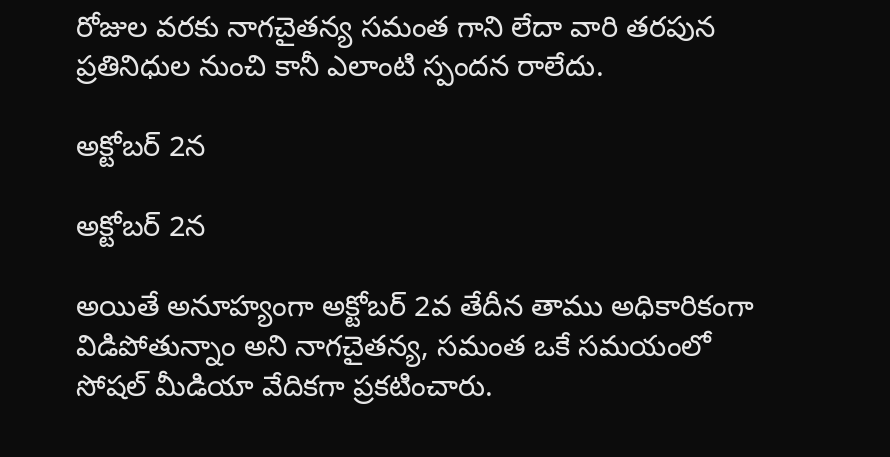రోజుల వరకు నాగచైతన్య సమంత గాని లేదా వారి తరపున ప్రతినిధుల నుంచి కానీ ఎలాంటి స్పందన రాలేదు.

అక్టోబర్ 2న

అక్టోబర్ 2న

అయితే అనూహ్యంగా అక్టోబర్ 2వ తేదీన తాము అధికారికంగా విడిపోతున్నాం అని నాగచైతన్య, సమంత ఒకే సమయంలో సోషల్ మీడియా వేదికగా ప్రకటించారు.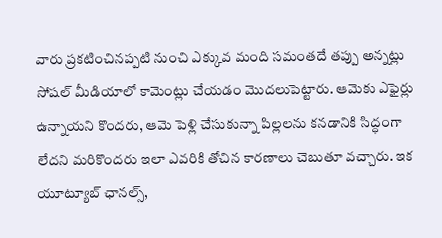వారు ప్రకటించినప్పటి నుంచి ఎక్కువ మంది సమంతదే తప్పు అన్నట్లు సోషల్ మీడియాలో కామెంట్లు చేయడం మొదలుపెట్టారు. ఆమెకు ఎఫైర్లు ఉన్నాయని కొందరు, ఆమె పెళ్లి చేసుకున్నా పిల్లలను కనడానికి సిద్ధంగా లేదని మరికొందరు ఇలా ఎవరికి తోచిన కారణాలు చెబుతూ వచ్చారు. ఇక యూట్యూబ్ ఛానల్స్,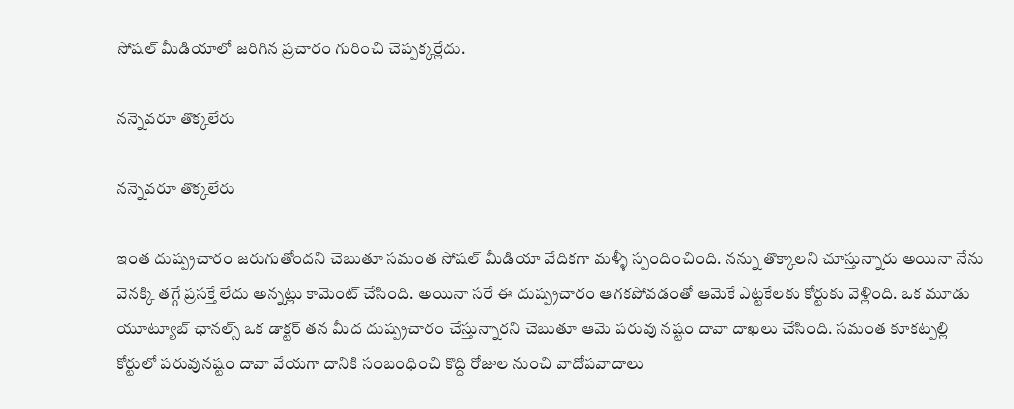సోషల్ మీడియాలో జరిగిన ప్రచారం గురించి చెప్పక్కర్లేదు.

నన్నెవరూ తొక్కలేరు

నన్నెవరూ తొక్కలేరు

ఇంత దుష్ప్రచారం జరుగుతోందని చెబుతూ సమంత సోషల్ మీడియా వేదికగా మళ్ళీ స్పందించింది. నన్ను తొక్కాలని చూస్తున్నారు అయినా నేను వెనక్కి తగ్గే ప్రసక్తే లేదు అన్నట్లు కామెంట్ చేసింది. అయినా సరే ఈ దుష్ప్రచారం ఆగకపోవడంతో ఆమెకే ఎట్టకేలకు కోర్టుకు వెళ్లింది. ఒక మూడు యూట్యూబ్ ఛానల్స్ ఒక డాక్టర్ తన మీద దుష్ప్రచారం చేస్తున్నారని చెబుతూ ఆమె పరువు నష్టం దావా దాఖలు చేసింది. సమంత కూకట్పల్లి కోర్టులో పరువునష్టం దావా వేయగా దానికి సంబంధించి కొద్ది రోజుల నుంచి వాదోపవాదాలు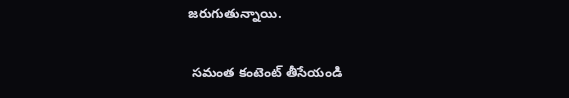జరుగుతున్నాయి.

 సమంత కంటెంట్ తీసేయండి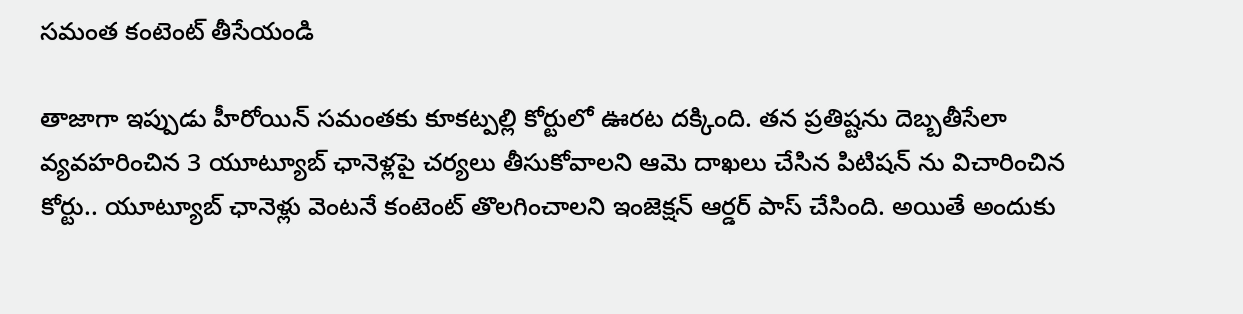సమంత కంటెంట్ తీసేయండి

తాజాగా ఇప్పుడు హీరోయిన్ సమంతకు కూకట్పల్లి కోర్టులో ఊరట దక్కింది. తన ప్రతిష్టను దెబ్బతీసేలా వ్యవహరించిన 3 యూట్యూబ్ ఛానెళ్లపై చర్యలు తీసుకోవాలని ఆమె దాఖలు చేసిన పిటిషన్ ను విచారించిన కోర్టు.. యూట్యూబ్ ఛానెళ్లు వెంటనే కంటెంట్ తొలగించాలని ఇంజెక్షన్ ఆర్డర్ పాస్ చేసింది. అయితే అందుకు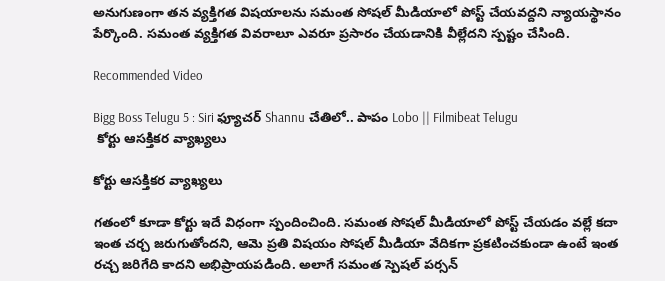అనుగుణంగా తన వ్యక్తిగత విషయాలను సమంత సోషల్ మీడియాలో పోస్ట్ చేయవద్దని న్యాయస్థానం పేర్కొంది. సమంత వ్యక్తిగత వివరాలూ ఎవరూ ప్రసారం చేయడానికి వీల్లేదని స్పష్టం చేసింది.

Recommended Video

Bigg Boss Telugu 5 : Siri ఫ్యూచర్ Shannu చేతిలో.. పాపం Lobo || Filmibeat Telugu
 కోర్టు ఆసక్తికర వ్యాఖ్యలు

కోర్టు ఆసక్తికర వ్యాఖ్యలు

గతంలో కూడా కోర్టు ఇదే విధంగా స్పందించింది. సమంత సోషల్ మీడియాలో పోస్ట్ చేయడం వల్లే కదా ఇంత చర్చ జరుగుతోందని, ఆమె ప్రతి విషయం సోషల్ మీడియా వేదికగా ప్రకటించకుండా ఉంటే ఇంత రచ్చ జరిగేది కాదని అభిప్రాయపడింది. అలాగే సమంత స్పెషల్ పర్సన్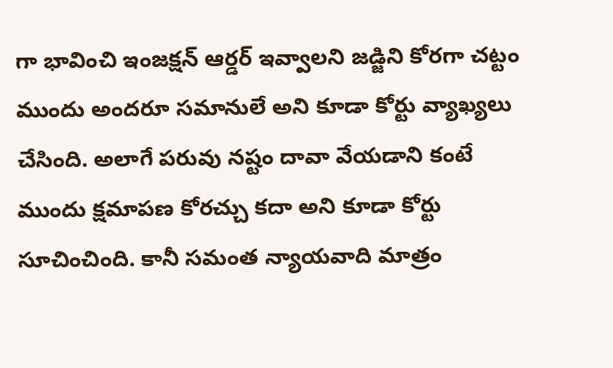గా భావించి ఇంజక్షన్ ఆర్డర్ ఇవ్వాలని జడ్జిని కోరగా చట్టం ముందు అందరూ సమానులే అని కూడా కోర్టు వ్యాఖ్యలు చేసింది. అలాగే పరువు నష్టం దావా వేయడాని కంటే ముందు క్షమాపణ కోరచ్చు కదా అని కూడా కోర్టు సూచించింది. కానీ సమంత న్యాయవాది మాత్రం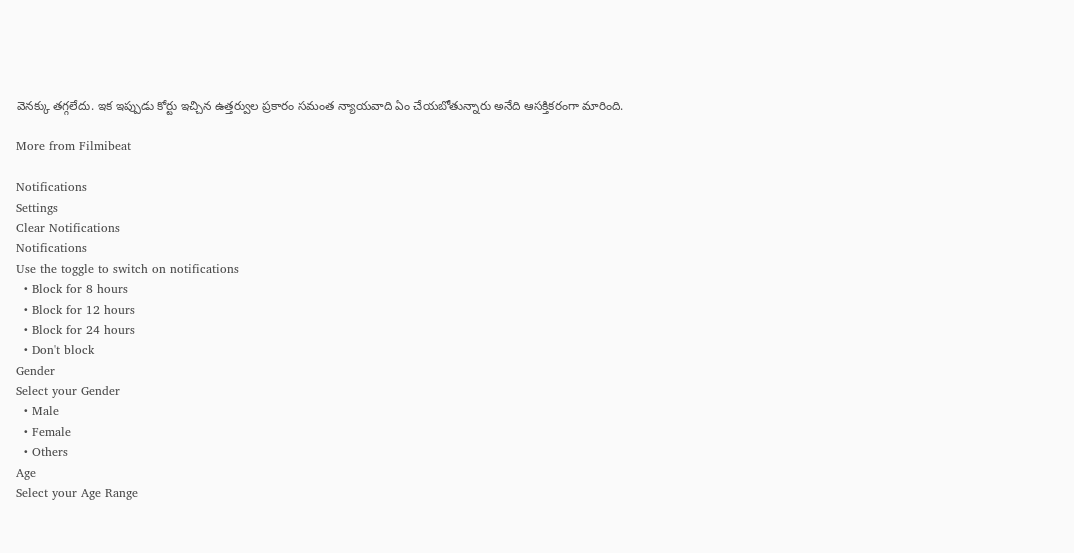వెనక్కు తగ్గలేదు. ఇక ఇప్పుడు కోర్టు ఇచ్చిన ఉత్తర్వుల ప్రకారం సమంత న్యాయవాది ఏం చేయబోతున్నారు అనేది ఆసక్తికరంగా మారింది.

More from Filmibeat

Notifications
Settings
Clear Notifications
Notifications
Use the toggle to switch on notifications
  • Block for 8 hours
  • Block for 12 hours
  • Block for 24 hours
  • Don't block
Gender
Select your Gender
  • Male
  • Female
  • Others
Age
Select your Age Range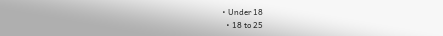• Under 18
  • 18 to 25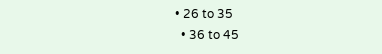• 26 to 35
  • 36 to 45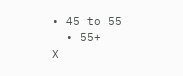• 45 to 55
  • 55+
X